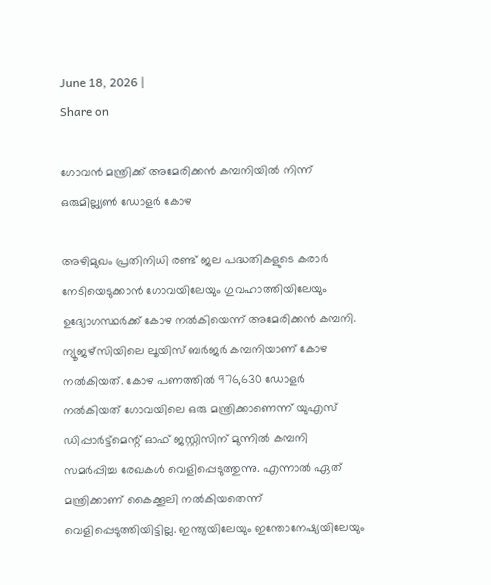June 18, 2026 |
Share on

ഗോവന്‍ മന്ത്രിക്ക്‌ അമേരിക്കന്‍ കമ്പനിയില്‍ നിന്ന് ഒരുമില്ല്യണ്‍ ഡോളര്‍ കോഴ

അഴിമുഖം പ്രതിനിധി രണ്ട് ജല പദ്ധതികളുടെ കരാര്‍ നേടിയെടുക്കാന്‍ ഗോവയിലേയും ഗുവഹാത്തിയിലേയും ഉദ്യോഗസ്ഥര്‍ക്ക് കോഴ നല്‍കിയെന്ന് അമേരിക്കന്‍ കമ്പനി. ന്യൂജഴ്‌സിയിലെ ലൂയിസ് ബര്‍ജര്‍ കമ്പനിയാണ് കോഴ നല്‍കിയത്. കോഴ പണത്തില്‍ 976,630 ഡോളര്‍ നല്‍കിയത് ഗോവയിലെ ഒരു മന്ത്രിക്കാണെന്ന് യുഎസ് ഡിപ്പാര്‍ട്ട്‌മെന്റ് ഓഫ് ജസ്റ്റിസിന് മുന്നില്‍ കമ്പനി സമര്‍പ്പിച്ച രേഖകള്‍ വെളിപ്പെടുത്തുന്നു. എന്നാല്‍ ഏത് മന്ത്രിക്കാണ് കൈക്കൂലി നല്‍കിയതെന്ന് വെളിപ്പെടുത്തിയിട്ടില്ല. ഇന്ത്യയിലേയും ഇന്തോനേഷ്യയിലേയും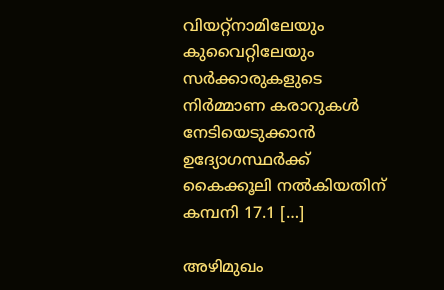വിയറ്റ്‌നാമിലേയും കുവൈറ്റിലേയും സര്‍ക്കാരുകളുടെ നിര്‍മ്മാണ കരാറുകള്‍ നേടിയെടുക്കാന്‍ ഉദ്യോഗസ്ഥര്‍ക്ക് കൈക്കൂലി നല്‍കിയതിന് കമ്പനി 17.1 […]

അഴിമുഖം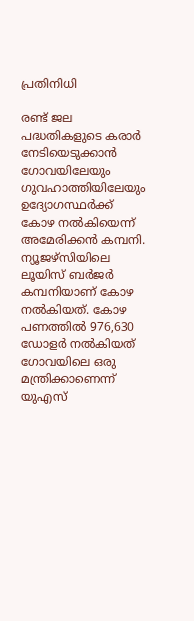പ്രതിനിധി

രണ്ട് ജല പദ്ധതികളുടെ കരാര്‍ നേടിയെടുക്കാന്‍ ഗോവയിലേയും ഗുവഹാത്തിയിലേയും ഉദ്യോഗസ്ഥര്‍ക്ക് കോഴ നല്‍കിയെന്ന് അമേരിക്കന്‍ കമ്പനി. ന്യൂജഴ്‌സിയിലെ ലൂയിസ് ബര്‍ജര്‍ കമ്പനിയാണ് കോഴ നല്‍കിയത്. കോഴ പണത്തില്‍ 976,630 ഡോളര്‍ നല്‍കിയത് ഗോവയിലെ ഒരു മന്ത്രിക്കാണെന്ന് യുഎസ്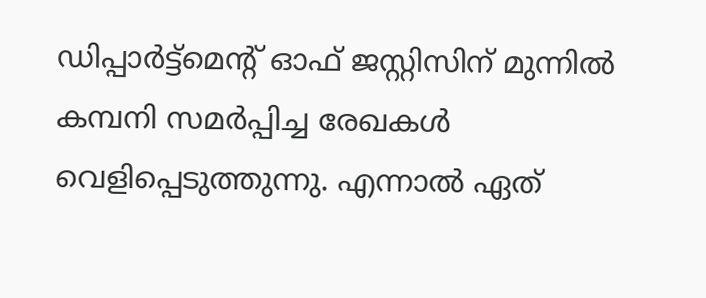ഡിപ്പാര്‍ട്ട്‌മെന്റ് ഓഫ് ജസ്റ്റിസിന് മുന്നില്‍ കമ്പനി സമര്‍പ്പിച്ച രേഖകള്‍ വെളിപ്പെടുത്തുന്നു. എന്നാല്‍ ഏത്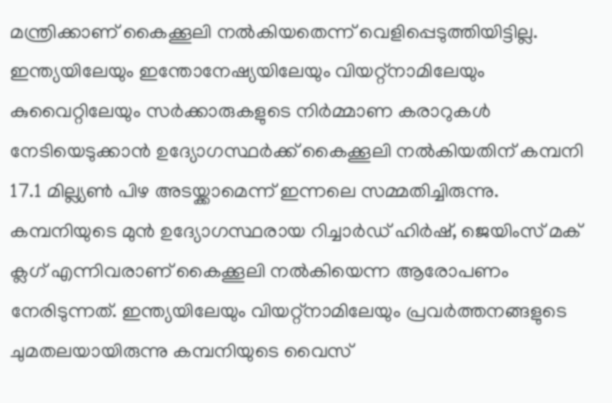മന്ത്രിക്കാണ് കൈക്കൂലി നല്‍കിയതെന്ന് വെളിപ്പെടുത്തിയിട്ടില്ല. ഇന്ത്യയിലേയും ഇന്തോനേഷ്യയിലേയും വിയറ്റ്‌നാമിലേയും കുവൈറ്റിലേയും സര്‍ക്കാരുകളുടെ നിര്‍മ്മാണ കരാറുകള്‍ നേടിയെടുക്കാന്‍ ഉദ്യോഗസ്ഥര്‍ക്ക് കൈക്കൂലി നല്‍കിയതിന് കമ്പനി 17.1 മില്ല്യണ്‍ പിഴ അടയ്ക്കാമെന്ന് ഇന്നലെ സമ്മതിച്ചിരുന്നു. കമ്പനിയുടെ മുന്‍ ഉദ്യോഗസ്ഥരായ റിച്ചാര്‍ഡ് ഹിര്‍ഷ്, ജെയിംസ് മക് ക്ലഗ് എന്നിവരാണ് കൈക്കൂലി നല്‍കിയെന്ന ആരോപണം നേരിടുന്നത്. ഇന്ത്യയിലേയും വിയറ്റ്‌നാമിലേയും പ്രവര്‍ത്തനങ്ങളുടെ ചുമതലയായിരുന്നു കമ്പനിയുടെ വൈസ്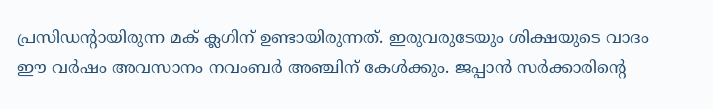പ്രസിഡന്റായിരുന്ന മക് ക്ലഗിന് ഉണ്ടായിരുന്നത്. ഇരുവരുടേയും ശിക്ഷയുടെ വാദം ഈ വര്‍ഷം അവസാനം നവംബര്‍ അഞ്ചിന് കേള്‍ക്കും. ജപ്പാന്‍ സര്‍ക്കാരിന്റെ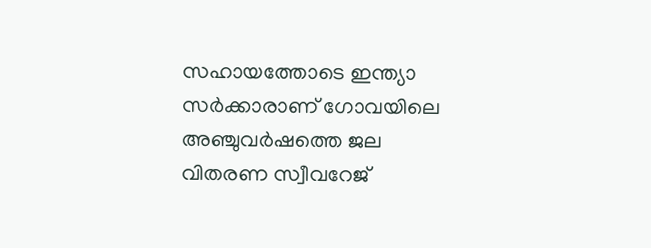സഹായത്തോടെ ഇന്ത്യാ സര്‍ക്കാരാണ് ഗോവയിലെ അഞ്ചുവര്‍ഷത്തെ ജല വിതരണ സ്വീവറേജ്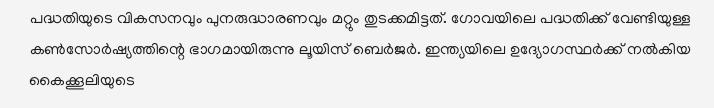പദ്ധതിയുടെ വികസനവും പുനരുദ്ധാരണവും മറ്റും തുടക്കമിട്ടത്. ഗോവയിലെ പദ്ധതിക്ക് വേണ്ടിയുള്ള കണ്‍സോര്‍ഷ്യത്തിന്റെ ഭാഗമായിരുന്നു ലൂയിസ് ബെര്‍ജര്‍. ഇന്ത്യയിലെ ഉദ്യോഗസ്ഥര്‍ക്ക് നല്‍കിയ കൈക്കൂലിയുടെ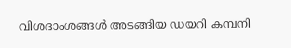വിശദാംശങ്ങള്‍ അടങ്ങിയ ഡയറി കമ്പനി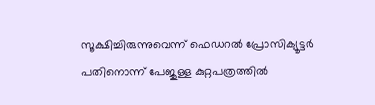സൂക്ഷിച്ചിരുന്നുവെന്ന് ഫെഡറല്‍ പ്രോസിക്യൂട്ടര്‍ പതിനൊന്ന് പേജുള്ള കുറ്റപത്രത്തില്‍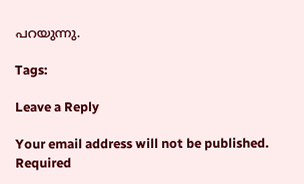പറയുന്നു.

Tags:

Leave a Reply

Your email address will not be published. Required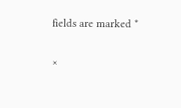fields are marked *

×